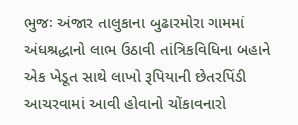ભુજઃ અંજાર તાલુકાના બુઢારમોરા ગામમાં અંધશ્રદ્ધાનો લાભ ઉઠાવી તાંત્રિકવિધિના બહાને એક ખેડૂત સાથે લાખો રૂપિયાની છેતરપિંડી આચરવામાં આવી હોવાનો ચોંકાવનારો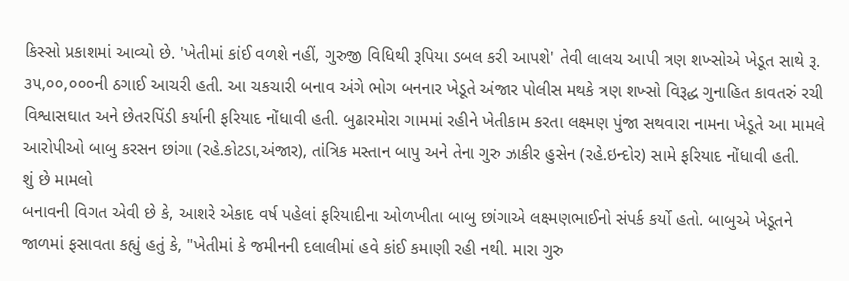કિસ્સો પ્રકાશમાં આવ્યો છે. 'ખેતીમાં કાંઈ વળશે નહીં, ગુરુજી વિધિથી રૂપિયા ડબલ કરી આપશે' તેવી લાલચ આપી ત્રણ શખ્સોએ ખેડૂત સાથે રૂ. ૩૫,૦૦,૦૦૦ની ઠગાઈ આચરી હતી. આ ચકચારી બનાવ અંગે ભોગ બનનાર ખેડૂતે અંજાર પોલીસ મથકે ત્રણ શખ્સો વિરૂદ્ધ ગુનાહિત કાવતરું રચી વિશ્વાસઘાત અને છેતરપિંડી કર્યાની ફરિયાદ નોંધાવી હતી. બુઢારમોરા ગામમાં રહીને ખેતીકામ કરતા લક્ષ્મણ પુંજા સથવારા નામના ખેડૂતે આ મામલે આરોપીઓ બાબુ કરસન છાંગા (રહે.કોટડા,અંજાર), તાંત્રિક મસ્તાન બાપુ અને તેના ગુરુ ઝાકીર હુસેન (રહે.ઇન્દોર) સામે ફરિયાદ નોંધાવી હતી.
શું છે મામલો
બનાવની વિગત એવી છે કે, આશરે એકાદ વર્ષ પહેલાં ફરિયાદીના ઓળખીતા બાબુ છાંગાએ લક્ષ્મણભાઈનો સંપર્ક કર્યો હતો. બાબુએ ખેડૂતને જાળમાં ફસાવતા કહ્યું હતું કે, "ખેતીમાં કે જમીનની દલાલીમાં હવે કાંઈ કમાણી રહી નથી. મારા ગુરુ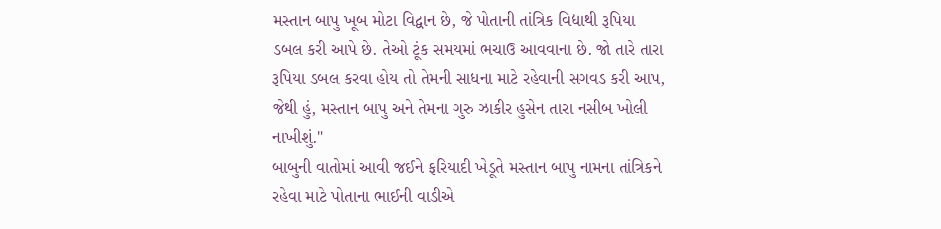મસ્તાન બાપુ ખૂબ મોટા વિદ્વાન છે, જે પોતાની તાંત્રિક વિદ્યાથી રૂપિયા ડબલ કરી આપે છે. તેઓ ટૂંક સમયમાં ભચાઉ આવવાના છે. જો તારે તારા રૂપિયા ડબલ કરવા હોય તો તેમની સાધના માટે રહેવાની સગવડ કરી આપ, જેથી હું, મસ્તાન બાપુ અને તેમના ગુરુ ઝાકીર હુસેન તારા નસીબ ખોલી નાખીશું."
બાબુની વાતોમાં આવી જઈને ફરિયાદી ખેડૂતે મસ્તાન બાપુ નામના તાંત્રિકને રહેવા માટે પોતાના ભાઈની વાડીએ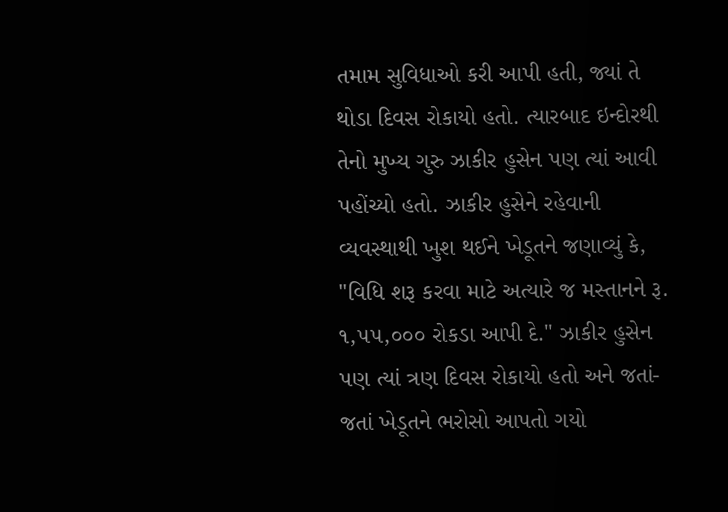તમામ સુવિધાઓ કરી આપી હતી, જ્યાં તે થોડા દિવસ રોકાયો હતો. ત્યારબાદ ઇન્દોરથી તેનો મુખ્ય ગુરુ ઝાકીર હુસેન પણ ત્યાં આવી પહોંચ્યો હતો. ઝાકીર હુસેને રહેવાની વ્યવસ્થાથી ખુશ થઈને ખેડૂતને જણાવ્યું કે, "વિધિ શરૂ કરવા માટે અત્યારે જ મસ્તાનને રૂ. ૧,૫૫,૦૦૦ રોકડા આપી દે." ઝાકીર હુસેન પણ ત્યાં ત્રણ દિવસ રોકાયો હતો અને જતાં-જતાં ખેડૂતને ભરોસો આપતો ગયો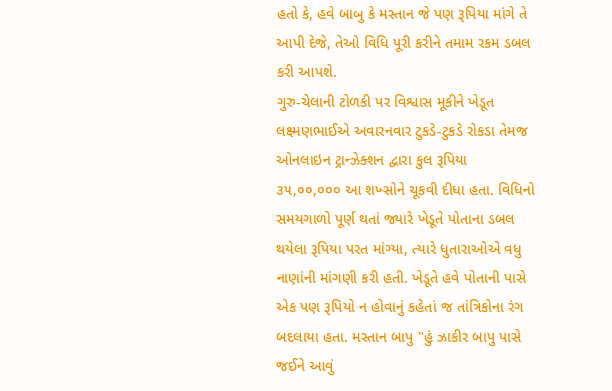હતો કે, હવે બાબુ કે મસ્તાન જે પણ રૂપિયા માંગે તે આપી દેજે, તેઓ વિધિ પૂરી કરીને તમામ રકમ ડબલ કરી આપશે.
ગુરુ-ચેલાની ટોળકી પર વિશ્વાસ મૂકીને ખેડૂત લક્ષ્મણભાઈએ અવારનવાર ટુકડે-ટુકડે રોકડા તેમજ ઓનલાઇન ટ્રાન્ઝેક્શન દ્વારા કુલ રૂપિયા ૩૫,૦૦,૦૦૦ આ શખ્સોને ચૂકવી દીધા હતા. વિધિનો સમયગાળો પૂર્ણ થતાં જ્યારે ખેડૂતે પોતાના ડબલ થયેલા રૂપિયા પરત માંગ્યા, ત્યારે ધુતારાઓએ વધુ નાણાંની માંગણી કરી હતી. ખેડૂતે હવે પોતાની પાસે એક પણ રૂપિયો ન હોવાનું કહેતાં જ તાંત્રિકોના રંગ બદલાયા હતા. મસ્તાન બાપુ "હું ઝાકીર બાપુ પાસે જઈને આવું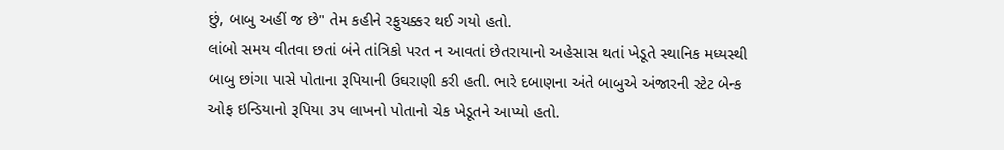છું, બાબુ અહીં જ છે" તેમ કહીને રફુચક્કર થઈ ગયો હતો.
લાંબો સમય વીતવા છતાં બંને તાંત્રિકો પરત ન આવતાં છેતરાયાનો અહેસાસ થતાં ખેડૂતે સ્થાનિક મધ્યસ્થી બાબુ છાંગા પાસે પોતાના રૂપિયાની ઉઘરાણી કરી હતી. ભારે દબાણના અંતે બાબુએ અંજારની સ્ટેટ બેન્ક ઓફ ઇન્ડિયાનો રૂપિયા ૩૫ લાખનો પોતાનો ચેક ખેડૂતને આપ્યો હતો.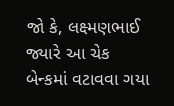જો કે, લક્ષ્મણભાઈ જ્યારે આ ચેક બેન્કમાં વટાવવા ગયા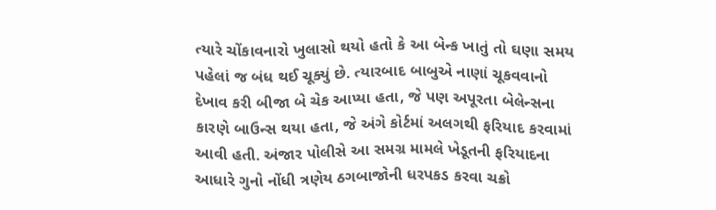ત્યારે ચોંકાવનારો ખુલાસો થયો હતો કે આ બેન્ક ખાતું તો ઘણા સમય પહેલાં જ બંધ થઈ ચૂક્યું છે. ત્યારબાદ બાબુએ નાણાં ચૂકવવાનો દેખાવ કરી બીજા બે ચેક આપ્યા હતા, જે પણ અપૂરતા બેલેન્સના કારણે બાઉન્સ થયા હતા, જે અંગે કોર્ટમાં અલગથી ફરિયાદ કરવામાં આવી હતી. અંજાર પોલીસે આ સમગ્ર મામલે ખેડૂતની ફરિયાદના આધારે ગુનો નોંધી ત્રણેય ઠગબાજોની ધરપકડ કરવા ચક્રો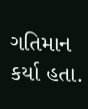ગતિમાન કર્યા હતા.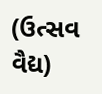(ઉત્સવ વૈદ્ય)